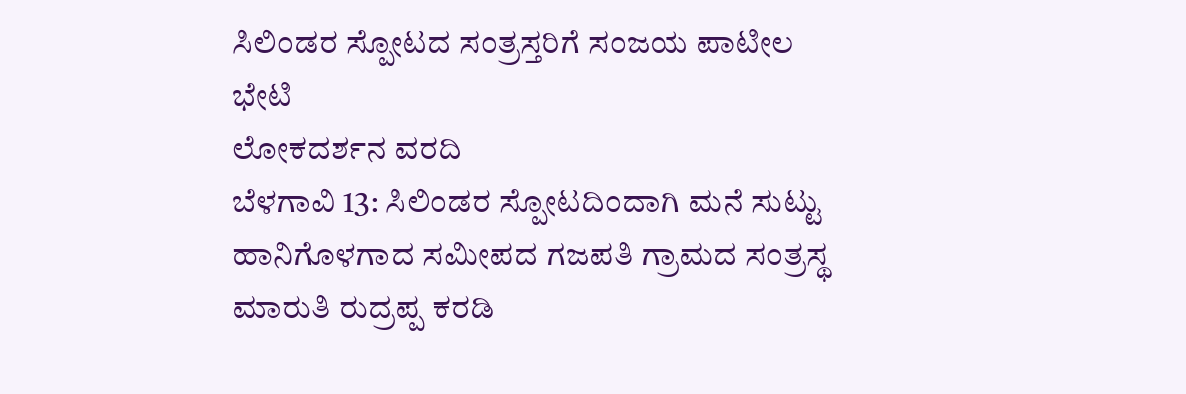ಸಿಲಿಂಡರ ಸ್ಪೋಟದ ಸಂತ್ರಸ್ತರಿಗೆ ಸಂಜಯ ಪಾಟೀಲ ಭೇಟಿ
ಲೋಕದರ್ಶನ ವರದಿ
ಬೆಳಗಾವಿ 13: ಸಿಲಿಂಡರ ಸ್ಪೋಟದಿಂದಾಗಿ ಮನೆ ಸುಟ್ಟು ಹಾನಿಗೊಳಗಾದ ಸಮೀಪದ ಗಜಪತಿ ಗ್ರಾಮದ ಸಂತ್ರಸ್ಥ ಮಾರುತಿ ರುದ್ರಪ್ಪ ಕರಡಿ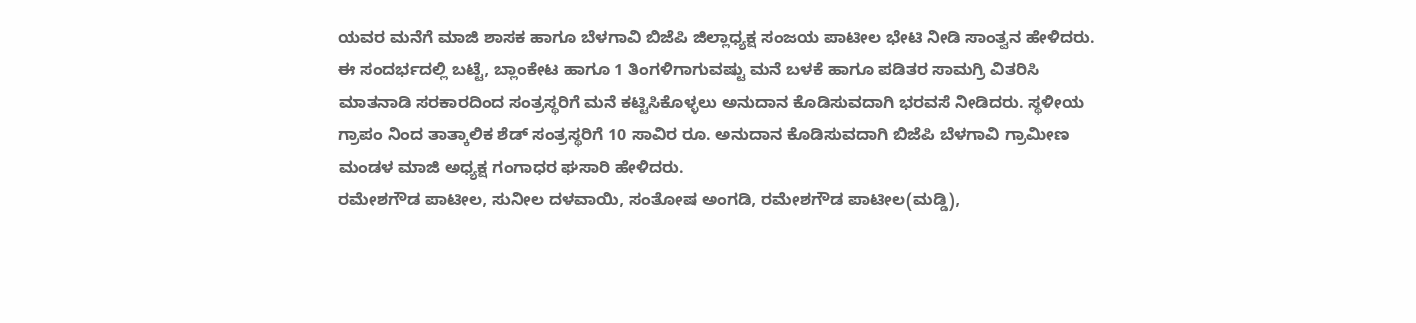ಯವರ ಮನೆಗೆ ಮಾಜಿ ಶಾಸಕ ಹಾಗೂ ಬೆಳಗಾವಿ ಬಿಜೆಪಿ ಜಿಲ್ಲಾಧ್ಯಕ್ಷ ಸಂಜಯ ಪಾಟೀಲ ಭೇಟಿ ನೀಡಿ ಸಾಂತ್ವನ ಹೇಳಿದರು. ಈ ಸಂದರ್ಭದಲ್ಲಿ ಬಟ್ಟೆ, ಬ್ಲಾಂಕೇಟ ಹಾಗೂ 1 ತಿಂಗಳಿಗಾಗುವಷ್ಟು ಮನೆ ಬಳಕೆ ಹಾಗೂ ಪಡಿತರ ಸಾಮಗ್ರಿ ವಿತರಿಸಿ ಮಾತನಾಡಿ ಸರಕಾರದಿಂದ ಸಂತ್ರಸ್ಥರಿಗೆ ಮನೆ ಕಟ್ಟಿಸಿಕೊಳ್ಳಲು ಅನುದಾನ ಕೊಡಿಸುವದಾಗಿ ಭರವಸೆ ನೀಡಿದರು. ಸ್ಥಳೀಯ ಗ್ರಾಪಂ ನಿಂದ ತಾತ್ಕಾಲಿಕ ಶೆಡ್ ಸಂತ್ರಸ್ಥರಿಗೆ 10 ಸಾವಿರ ರೂ. ಅನುದಾನ ಕೊಡಿಸುವದಾಗಿ ಬಿಜೆಪಿ ಬೆಳಗಾವಿ ಗ್ರಾಮೀಣ ಮಂಡಳ ಮಾಜಿ ಅಧ್ಯಕ್ಷ ಗಂಗಾಧರ ಘಸಾರಿ ಹೇಳಿದರು.
ರಮೇಶಗೌಡ ಪಾಟೀಲ, ಸುನೀಲ ದಳವಾಯಿ, ಸಂತೋಷ ಅಂಗಡಿ, ರಮೇಶಗೌಡ ಪಾಟೀಲ(ಮಡ್ಡಿ),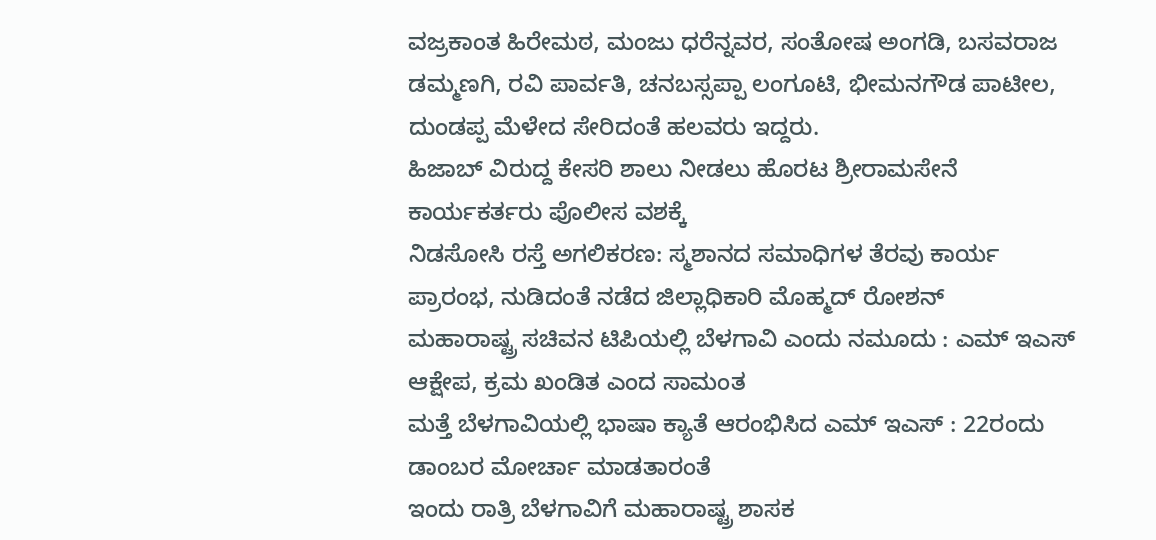ವಜ್ರಕಾಂತ ಹಿರೇಮಠ, ಮಂಜು ಧರೆನ್ನವರ, ಸಂತೋಷ ಅಂಗಡಿ, ಬಸವರಾಜ ಡಮ್ಮಣಗಿ, ರವಿ ಪಾರ್ವತಿ, ಚನಬಸ್ಸಪ್ಪಾ ಲಂಗೂಟಿ, ಭೀಮನಗೌಡ ಪಾಟೀಲ, ದುಂಡಪ್ಪ ಮೆಳೇದ ಸೇರಿದಂತೆ ಹಲವರು ಇದ್ದರು.
ಹಿಜಾಬ್ ವಿರುದ್ದ ಕೇಸರಿ ಶಾಲು ನೀಡಲು ಹೊರಟ ಶ್ರೀರಾಮಸೇನೆ ಕಾರ್ಯಕರ್ತರು ಪೊಲೀಸ ವಶಕ್ಕೆ
ನಿಡಸೋಸಿ ರಸ್ತೆ ಅಗಲಿಕರಣ: ಸ್ಮಶಾನದ ಸಮಾಧಿಗಳ ತೆರವು ಕಾರ್ಯ ಪ್ರಾರಂಭ, ನುಡಿದಂತೆ ನಡೆದ ಜಿಲ್ಲಾಧಿಕಾರಿ ಮೊಹ್ಮದ್ ರೋಶನ್
ಮಹಾರಾಷ್ಟ್ರ ಸಚಿವನ ಟಿಪಿಯಲ್ಲಿ ಬೆಳಗಾವಿ ಎಂದು ನಮೂದು : ಎಮ್ ಇಎಸ್ ಆಕ್ಷೇಪ, ಕ್ರಮ ಖಂಡಿತ ಎಂದ ಸಾಮಂತ
ಮತ್ತೆ ಬೆಳಗಾವಿಯಲ್ಲಿ ಭಾಷಾ ಕ್ಯಾತೆ ಆರಂಭಿಸಿದ ಎಮ್ ಇಎಸ್ : 22ರಂದು ಡಾಂಬರ ಮೋರ್ಚಾ ಮಾಡತಾರಂತೆ
ಇಂದು ರಾತ್ರಿ ಬೆಳಗಾವಿಗೆ ಮಹಾರಾಷ್ಟ್ರ ಶಾಸಕ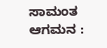ಸಾಮಂತ ಆಗಮನ :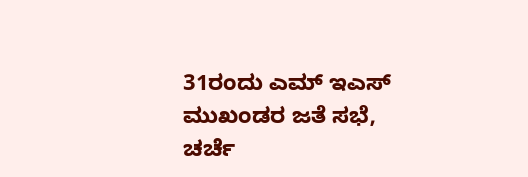31ರಂದು ಎಮ್ ಇಎಸ್ ಮುಖಂಡರ ಜತೆ ಸಭೆ, ಚರ್ಚೆ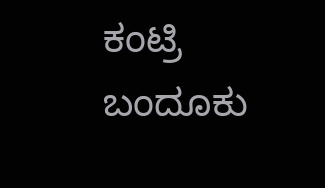ಕಂಟ್ರಿ ಬಂದೂಕು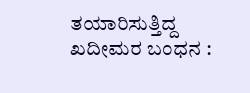ತಯಾರಿಸುತ್ತಿದ್ದ ಖದೀಮರ ಬಂಧನ :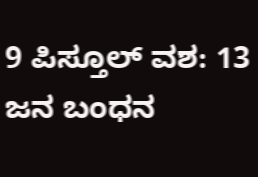9 ಪಿಸ್ತೂಲ್ ವಶ: 13 ಜನ ಬಂಧನ